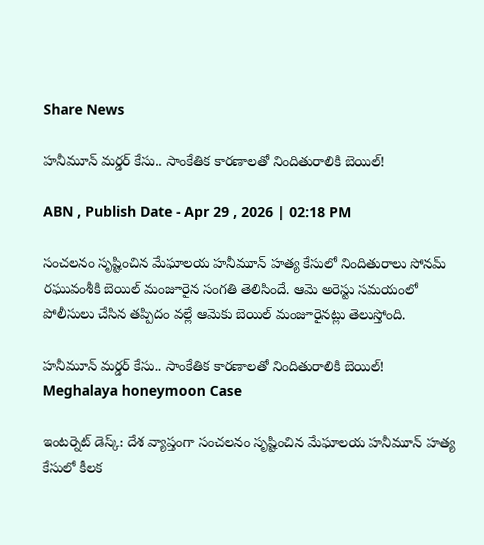Share News

హనీమూన్ మర్డర్ కేసు.. సాంకేతిక కారణాలతో నిందితురాలికి బెయిల్!

ABN , Publish Date - Apr 29 , 2026 | 02:18 PM

సంచలనం సృష్టించిన మేఘాలయ హనీమూన్‌ హత్య కేసులో నిందితురాలు సోనమ్‌ రఘువంశీకి బెయిల్‌ మంజూరైన సంగతి తెలిసిందే. ఆమె అరెస్టు సమయంలో పోలీసులు చేసిన తప్పిదం వల్లే ఆమెకు బెయిల్‌ మంజూరైనట్లు తెలుస్తోంది.

హనీమూన్ మర్డర్ కేసు.. సాంకేతిక కారణాలతో నిందితురాలికి బెయిల్!
Meghalaya honeymoon Case

ఇంటర్నెట్‌ డెస్క్‌: దేశ వ్యాప్తంగా సంచలనం సృష్టించిన మేఘాలయ హనీమూన్‌ హత్య కేసులో కీలక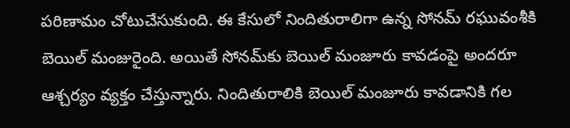పరిణామం చోటుచేసుకుంది. ఈ కేసులో నిందితురాలిగా ఉన్న సోనమ్‌ రఘువంశీకి బెయిల్‌ మంజురైంది. అయితే సోనమ్‌కు బెయిల్ మంజూరు కావడంపై అందరూ ఆశ్చర్యం వ్యక్తం చేస్తున్నారు. నిందితురాలికి బెయిల్ మంజూరు కావడానికి గల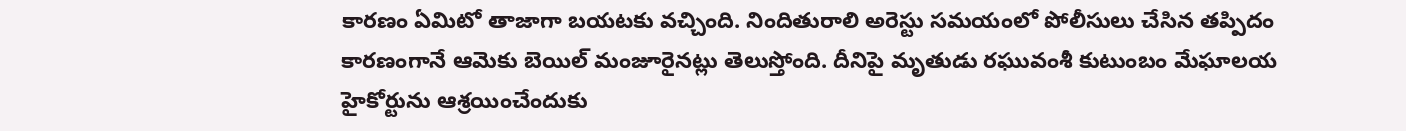కారణం ఏమిటో తాజాగా బయటకు వచ్చింది. నిందితురాలి అరెస్టు సమయంలో పోలీసులు చేసిన తప్పిదం కారణంగానే ఆమెకు బెయిల్‌ మంజూరైనట్లు తెలుస్తోంది. దీనిపై మృతుడు రఘువంశీ కుటుంబం మేఘాలయ హైకోర్టును ఆశ్రయించేందుకు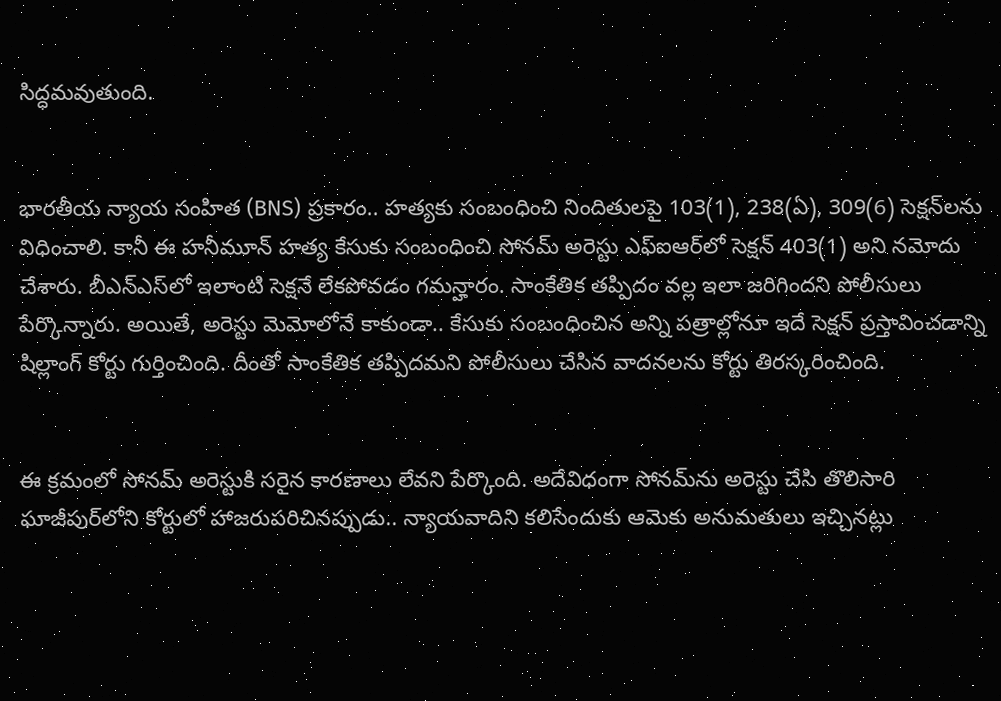సిద్ధమవుతుంది.


భారతీయ న్యాయ సంహిత (BNS) ప్రకారం.. హత్యకు సంబంధించి నిందితులపై 103(1), 238(ఏ), 309(6) సెక్షన్‌లను విధించాలి. కానీ ఈ హనీమూన్‌ హత్య కేసుకు సంబంధించి సోనమ్‌ అరెస్టు ఎఫ్ఐఆర్‌లో సెక్షన్‌ 403(1) అని నమోదు చేశారు. బీఎన్‌ఎస్‌లో ఇలాంటి సెక్షనే లేకపోవడం గమన్హారం. సాంకేతిక తప్పిదం వల్ల ఇలా జరిగిందని పోలీసులు పేర్కొన్నారు. అయితే, అరెస్టు మెమోలోనే కాకుండా.. కేసుకు సంబంధించిన అన్ని పత్రాల్లోనూ ఇదే సెక్షన్ ప్రస్తావించడాన్ని షిల్లాంగ్ కోర్టు గుర్తించింది. దీంతో సాంకేతిక తప్పిదమని పోలీసులు చేసిన వాదనలను కోర్టు తిరస్కరించింది.


ఈ క్రమంలో సోనమ్‌ అరెస్టుకి సరైన కారణాలు లేవని పేర్కొంది. అదేవిధంగా సోనమ్‌ను అరెస్టు చేసి తొలిసారి ఘాజీపుర్‌లోని కోర్టులో హాజరుపరిచినప్పుడు.. న్యాయవాదిని కలిసేందుకు ఆమెకు అనుమతులు ఇచ్చినట్లు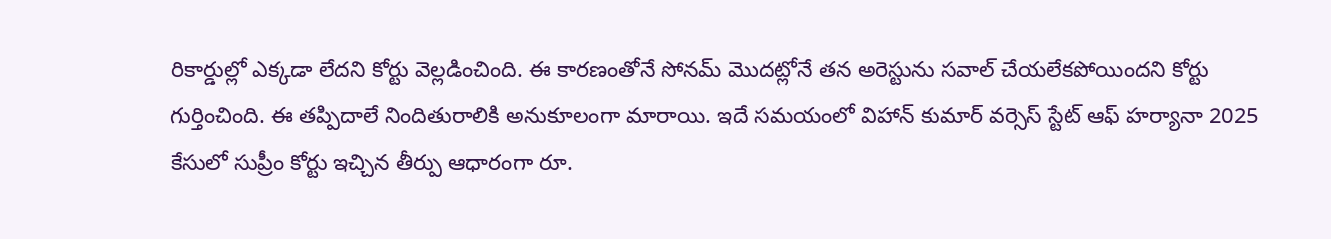రికార్డుల్లో ఎక్కడా లేదని కోర్టు వెల్లడించింది. ఈ కారణంతోనే సోనమ్ మొదట్లోనే తన అరెస్టును సవాల్‌ చేయలేకపోయిందని కోర్టు గుర్తించింది. ఈ తప్పిదాలే నిందితురాలికి అనుకూలంగా మారాయి. ఇదే సమయంలో విహాన్ కుమార్ వర్సెస్ స్టేట్ ఆఫ్ హర్యానా 2025 కేసులో సుప్రీం కోర్టు ఇచ్చిన తీర్పు ఆధారంగా రూ.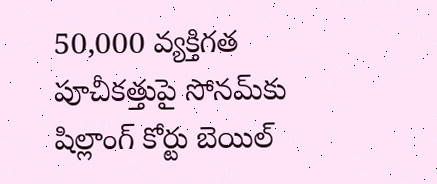50,000 వ్యక్తిగత పూచీకత్తుపై సోనమ్‌కు షిల్లాంగ్ కోర్టు బెయిల్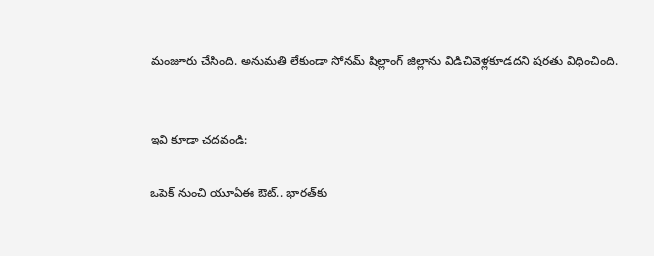మంజూరు చేసింది. అనుమతి లేకుండా సోనమ్‌ షిల్లాంగ్‌ జిల్లాను విడిచివెళ్లకూడదని షరతు విధించింది.


ఇవి కూడా చదవండి:

ఒపెక్ నుంచి యూఏఈ ఔట్.. భారత్‌కు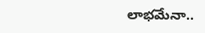లాభమేనా..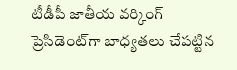టీడీపీ జాతీయ వర్కింగ్ ప్రెసిడెంట్‌గా బాధ్యతలు చేపట్టిన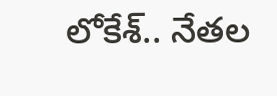లోకేశ్.. నేతల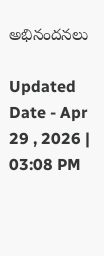అభినందనలు

Updated Date - Apr 29 , 2026 | 03:08 PM